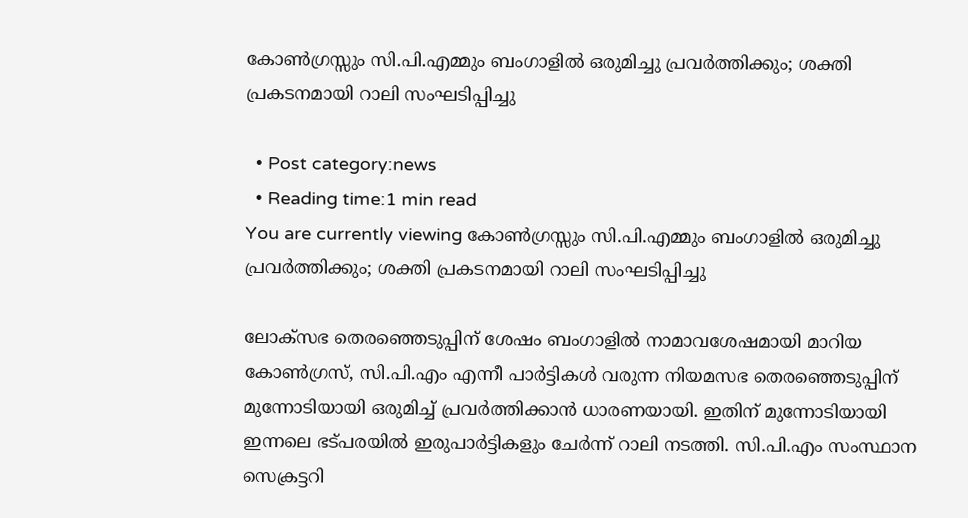കോൺഗ്രസ്സും സി.പി.എമ്മും ബംഗാളിൽ ഒരുമിച്ചു പ്രവർത്തിക്കും; ശക്തി പ്രകടനമായി റാലി സംഘടിപ്പിച്ചു

  • Post category:news
  • Reading time:1 min read
You are currently viewing കോൺഗ്രസ്സും സി.പി.എമ്മും ബംഗാളിൽ ഒരുമിച്ചു പ്രവർത്തിക്കും; ശക്തി പ്രകടനമായി റാലി സംഘടിപ്പിച്ചു

ലോക്സഭ തെരഞ്ഞെടുപ്പിന് ശേഷം ബംഗാളിൽ നാമാവശേഷമായി മാറിയ കോൺഗ്രസ്‌, സി.പി.എം എന്നീ പാർട്ടികൾ വരുന്ന നിയമസഭ തെരഞ്ഞെടുപ്പിന് മുന്നോടിയായി ഒരുമിച്ച് പ്രവർത്തിക്കാൻ ധാരണയായി. ഇതിന് മുന്നോടിയായി ഇന്നലെ ഭട്പരയില്‍ ഇരുപാര്‍ട്ടികളും ചേര്‍ന്ന് റാലി നടത്തി. സി.പി.എം സംസ്ഥാന സെക്രട്ടറി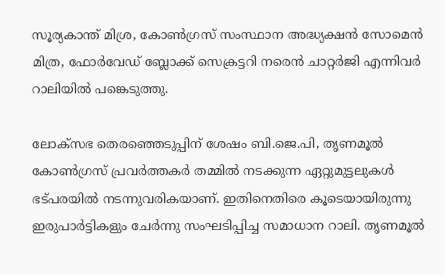സൂര്യകാന്ത് മിശ്ര, കോണ്‍ഗ്രസ് സംസ്ഥാന അദ്ധ്യക്ഷന്‍ സോമെന്‍ മിത്ര, ഫോര്‍വേഡ് ബ്ലോക്ക് സെക്രട്ടറി നരെന്‍ ചാറ്റര്‍ജി എന്നിവര്‍ റാലിയില്‍ പങ്കെടുത്തു.

ലോക്‌സഭ തെരഞ്ഞെടുപ്പിന് ശേഷം ബി.ജെ.പി, തൃണമൂല്‍ കോണ്‍ഗ്രസ് പ്രവര്‍ത്തകര്‍ തമ്മില്‍ നടക്കുന്ന ഏറ്റുമുട്ടലുകള്‍ ഭട്പരയില്‍ നടന്നുവരികയാണ്. ഇതിനെതിരെ കൂടെയായിരുന്നു ഇരുപാർട്ടികളും ചേർന്നു സംഘടിപ്പിച്ച സമാധാന റാലി. തൃണമൂല്‍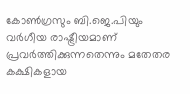കോണ്‍ഗ്രസും ബി.ജെ.പിയും വര്‍ഗീയ രാഷ്ട്രീയമാണ് പ്രവര്‍ത്തിക്കുന്നതെന്നും മതേതര കക്ഷികളായ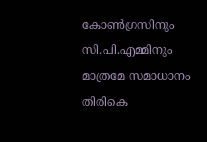കോണ്‍ഗ്രസിനും സി.പി.എമ്മിനും മാത്രമേ സമാധാനം തിരികെ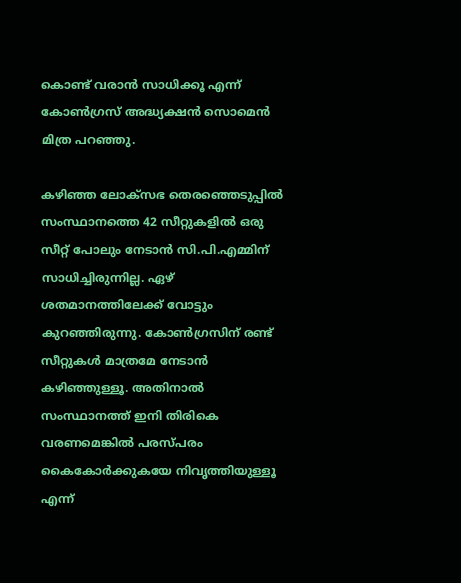കൊണ്ട് വരാന്‍ സാധിക്കൂ എന്ന് കോണ്‍ഗ്രസ് അദ്ധ്യക്ഷന്‍ സൊമെന്‍ മിത്ര പറഞ്ഞു.

കഴിഞ്ഞ ലോക്‌സഭ തെരഞ്ഞെടുപ്പില്‍ സംസ്ഥാനത്തെ 42 സീറ്റുകളില്‍ ഒരു സീറ്റ് പോലും നേടാന്‍ സി.പി.എമ്മിന് സാധിച്ചിരുന്നില്ല. ഏഴ് ശതമാനത്തിലേക്ക് വോട്ടും കുറഞ്ഞിരുന്നു. കോണ്‍ഗ്രസിന് രണ്ട് സീറ്റുകള്‍ മാത്രമേ നേടാന്‍ കഴിഞ്ഞുള്ളൂ. അതിനാല്‍ സംസ്ഥാനത്ത് ഇനി തിരികെ വരണമെങ്കില്‍ പരസ്പരം കൈകോര്‍ക്കുകയേ നിവൃത്തിയുള്ളൂ എന്ന്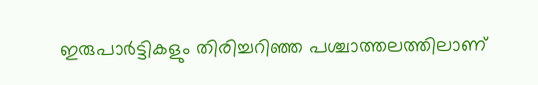ഇരുപാര്‍ട്ടികളും തിരിച്ചറിഞ്ഞ പശ്ചാത്തലത്തിലാണ്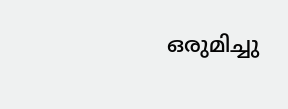ഒരുമിച്ചു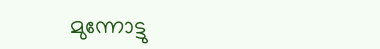മുന്നോട്ടു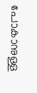പോകാനുള്ള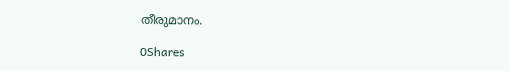തീരുമാനം.

0Shares